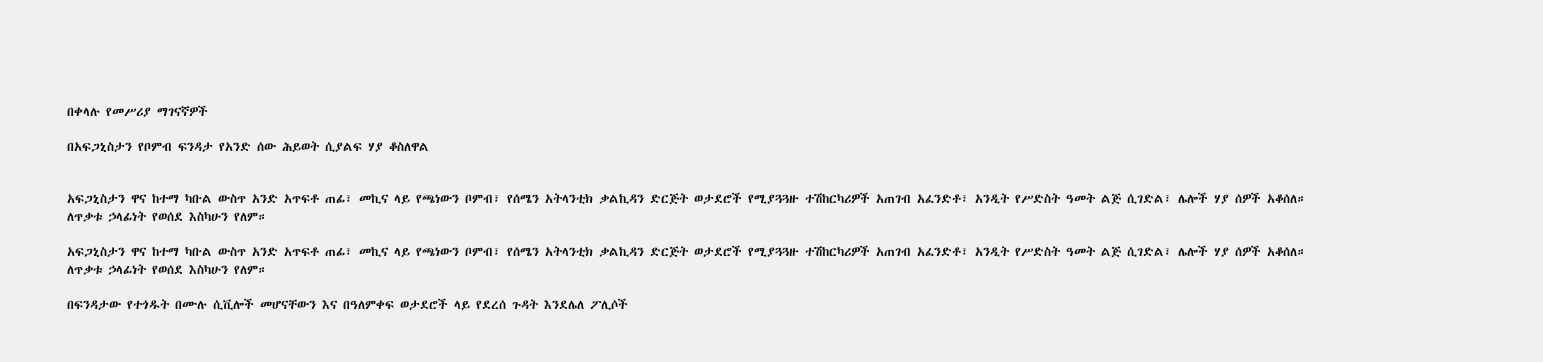በቀላሉ የመሥሪያ ማገናኛዎች

በአፍጋኒስታን የቦምብ ፍንዳታ የአንድ ሰው ሕይወት ሲያልፍ ሃያ ቆስለዋል


አፍጋኒስታን ዋና ከተማ ካቡል ውስጥ አንድ አጥፍቶ ጠፊ፣ መኪና ላይ የጫነውን ቦምብ፣ የሰሜን አትላንቲክ ቃልኪዳን ድርጅት ወታደሮች የሚያጓጓዙ ተሽከርካሪዎች አጠገብ አፈንድቶ፣ አንዲት የሥድስት ዓመት ልጅ ሲገድል፣ ሌሎች ሃያ ሰዎች አቆሰለ። ለጥቃቱ ኃላፊነት የወሰደ እስካሁን የለም።

አፍጋኒስታን ዋና ከተማ ካቡል ውስጥ አንድ አጥፍቶ ጠፊ፣ መኪና ላይ የጫነውን ቦምብ፣ የሰሜን አትላንቲክ ቃልኪዳን ድርጅት ወታደሮች የሚያጓጓዙ ተሽከርካሪዎች አጠገብ አፈንድቶ፣ አንዲት የሥድስት ዓመት ልጅ ሲገድል፣ ሌሎች ሃያ ሰዎች አቆሰለ። ለጥቃቱ ኃላፊነት የወሰደ እስካሁን የለም።

በፍንዳታው የተጎዱት በሙሉ ሲቪሎች መሆናቸውን እና በዓለምቀፍ ወታደሮች ላይ የደረሰ ጉዳት እንደሌለ ፖሊሶች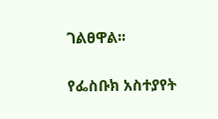ገልፀዋል፡፡

የፌስቡክ አስተያየት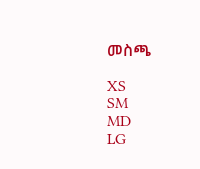መስጫ

XS
SM
MD
LG